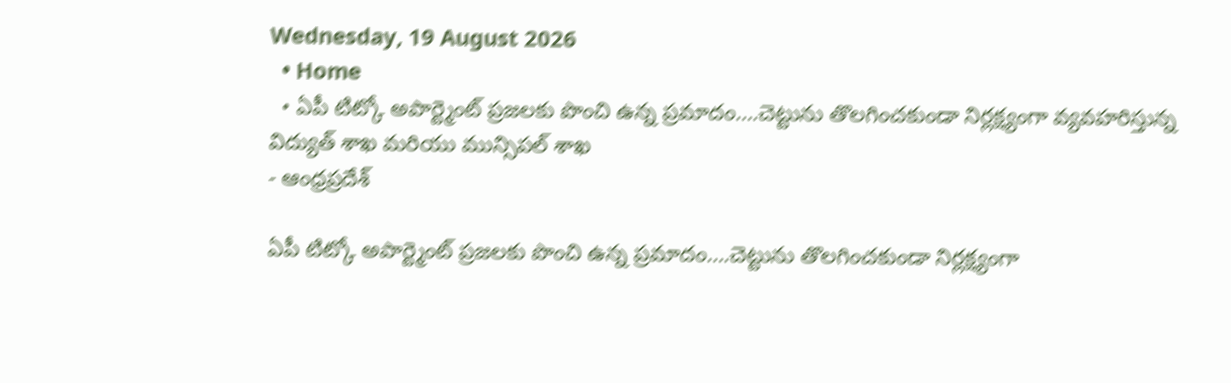Wednesday, 19 August 2026
  • Home
  • ఏపీ టిట్కో అపార్ట్మెంట్ ప్రజలకు పొంచి ఉన్న ప్రమాదం….చెట్టును తొలగించకుండా నిర్లక్ష్యంగా వ్యవహరిస్తున్న విద్యుత్ శాఖ మరియు మున్సిపల్ శాఖ
- ఆంధ్రప్రదేశ్

ఏపీ టిట్కో అపార్ట్మెంట్ ప్రజలకు పొంచి ఉన్న ప్రమాదం….చెట్టును తొలగించకుండా నిర్లక్ష్యంగా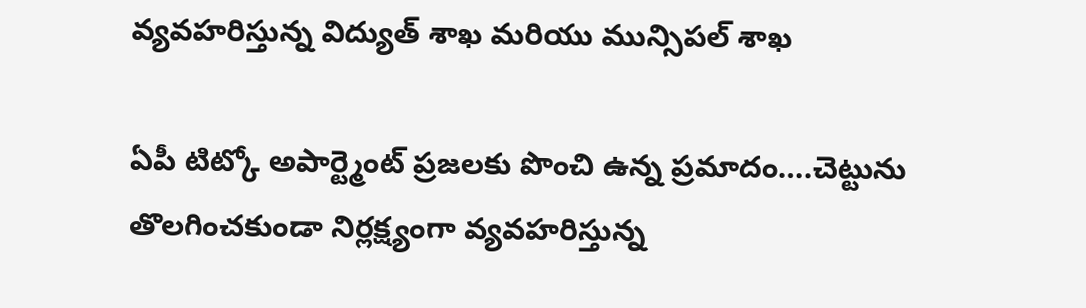వ్యవహరిస్తున్న విద్యుత్ శాఖ మరియు మున్సిపల్ శాఖ

ఏపీ టిట్కో అపార్ట్మెంట్ ప్రజలకు పొంచి ఉన్న ప్రమాదం….చెట్టును తొలగించకుండా నిర్లక్ష్యంగా వ్యవహరిస్తున్న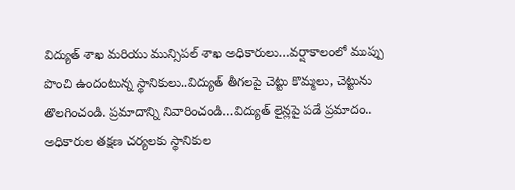విద్యుత్ శాఖ మరియు మున్సిపల్ శాఖ అధికారులు…వర్షాకాలంలో ముప్పు పొంచి ఉందంటున్న స్థానికులు..విద్యుత్ తీగలపై చెట్టు కొమ్మలు, చెట్టును తొలగించండి. ప్రమాదాన్ని నివారించండి…విద్యుత్ లైన్లపై పడే ప్రమాదం.. అధికారుల తక్షణ చర్యలకు స్థానికుల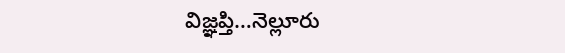విజ్ఞప్తి…నెల్లూరు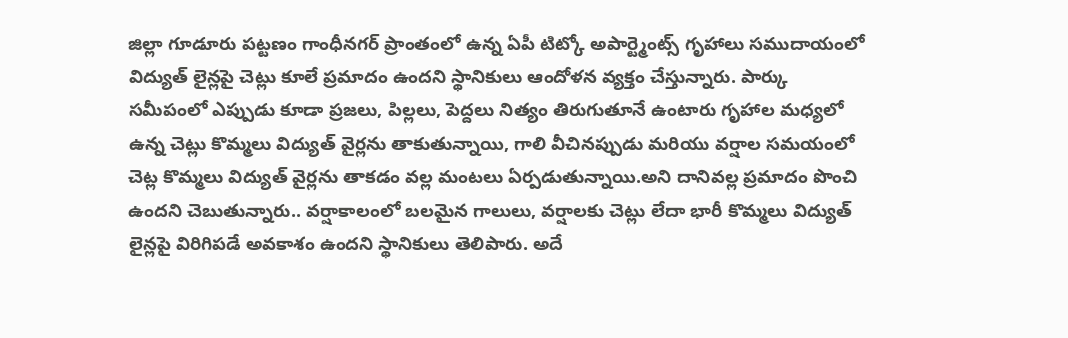జిల్లా గూడూరు పట్టణం గాంధీనగర్ ప్రాంతంలో ఉన్న ఏపీ టిట్కో అపార్ట్మెంట్స్ గృహాలు సముదాయంలో విద్యుత్ లైన్లపై చెట్లు కూలే ప్రమాదం ఉందని స్థానికులు ఆందోళన వ్యక్తం చేస్తున్నారు. పార్కు సమీపంలో ఎప్పుడు కూడా ప్రజలు, పిల్లలు, పెద్దలు నిత్యం తిరుగుతూనే ఉంటారు గృహాల మధ్యలో ఉన్న చెట్లు కొమ్మలు విద్యుత్ వైర్లను తాకుతున్నాయి, గాలి వీచినప్పుడు మరియు వర్షాల సమయంలో చెట్ల కొమ్మలు విద్యుత్ వైర్లను తాకడం వల్ల మంటలు ఏర్పడుతున్నాయి.అని దానివల్ల ప్రమాదం పొంచి ఉందని చెబుతున్నారు.. వర్షాకాలంలో బలమైన గాలులు, వర్షాలకు చెట్లు లేదా భారీ కొమ్మలు విద్యుత్ లైన్లపై విరిగిపడే అవకాశం ఉందని స్థానికులు తెలిపారు. అదే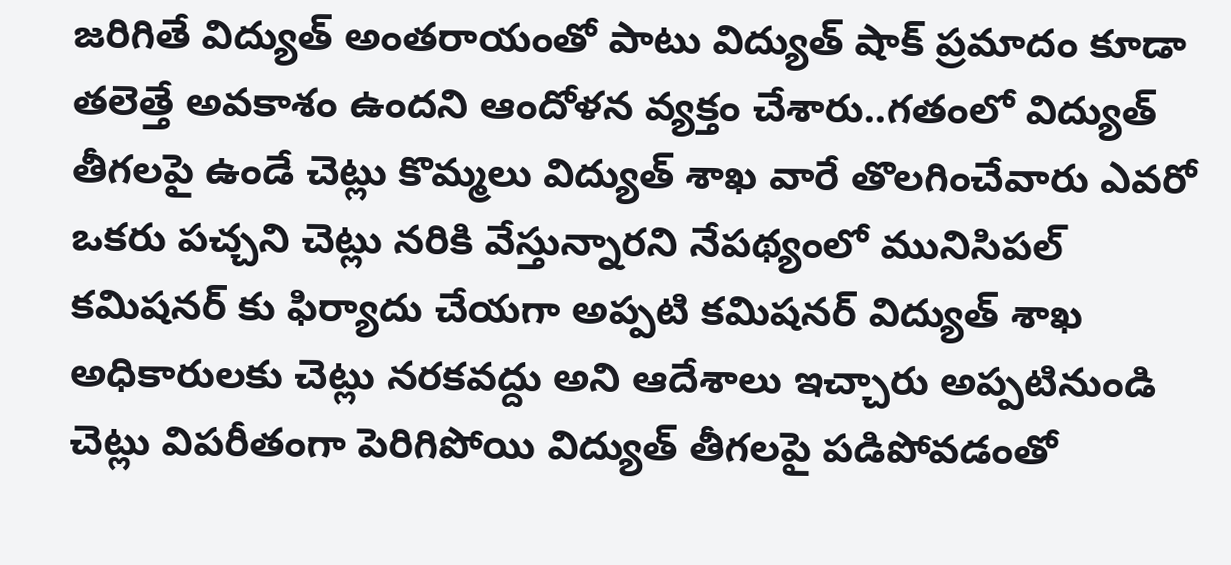జరిగితే విద్యుత్ అంతరాయంతో పాటు విద్యుత్ షాక్ ప్రమాదం కూడా తలెత్తే అవకాశం ఉందని ఆందోళన వ్యక్తం చేశారు..గతంలో విద్యుత్ తీగలపై ఉండే చెట్లు కొమ్మలు విద్యుత్ శాఖ వారే తొలగించేవారు ఎవరో ఒకరు పచ్చని చెట్లు నరికి వేస్తున్నారని నేపథ్యంలో మునిసిపల్ కమిషనర్ కు ఫిర్యాదు చేయగా అప్పటి కమిషనర్ విద్యుత్ శాఖ అధికారులకు చెట్లు నరకవద్దు అని ఆదేశాలు ఇచ్చారు అప్పటినుండి చెట్లు విపరీతంగా పెరిగిపోయి విద్యుత్ తీగలపై పడిపోవడంతో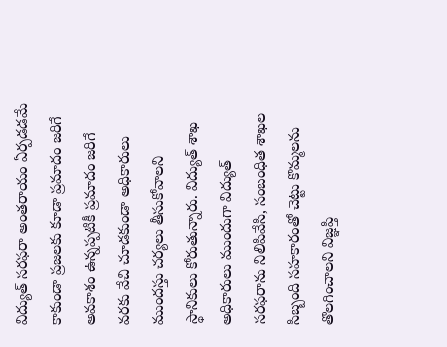విద్యుత్ సరఫరా అంతరాయం ఏర్పడడమే కాకుండా ప్రజలకు కూడా ప్రమాదం జరిగే అవకాశం ఉన్నప్పటికీ ప్రమాదం జరిగే వరకు వేచి చూడకుండా అధికారులు ముందస్తు చర్యలు తీసుకోవాలని స్థానికులు కోరుతున్నారు. విద్యుత్ శాఖ అధికారులు ముందుగా విద్యుత్ సరఫరాను నిలిపివేసి, సంబంధిత శాఖల సిబ్బంది సహకారంతో చెట్టు కొమ్మలను తొలగించాలని విజ్ఞప్తి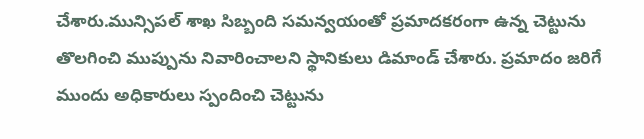చేశారు.మున్సిపల్ శాఖ సిబ్బంది సమన్వయంతో ప్రమాదకరంగా ఉన్న చెట్టును తొలగించి ముప్పును నివారించాలని స్థానికులు డిమాండ్ చేశారు. ప్రమాదం జరిగే ముందు అధికారులు స్పందించి చెట్టును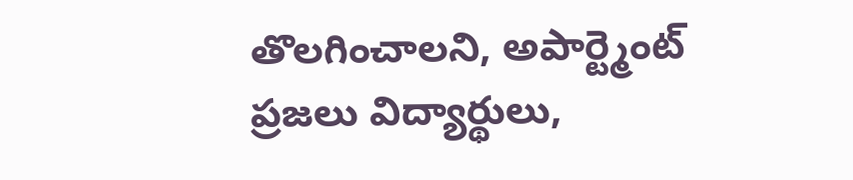తొలగించాలని, అపార్ట్మెంట్ ప్రజలు విద్యార్థులు,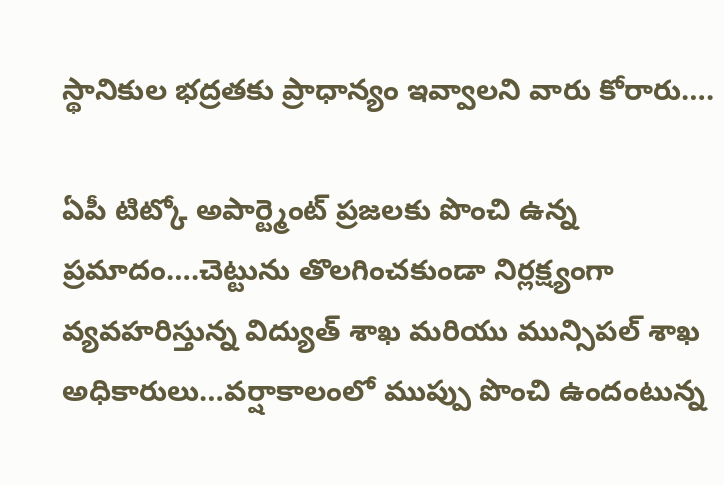స్థానికుల భద్రతకు ప్రాధాన్యం ఇవ్వాలని వారు కోరారు….

ఏపీ టిట్కో అపార్ట్మెంట్ ప్రజలకు పొంచి ఉన్న ప్రమాదం….చెట్టును తొలగించకుండా నిర్లక్ష్యంగా వ్యవహరిస్తున్న విద్యుత్ శాఖ మరియు మున్సిపల్ శాఖ అధికారులు…వర్షాకాలంలో ముప్పు పొంచి ఉందంటున్న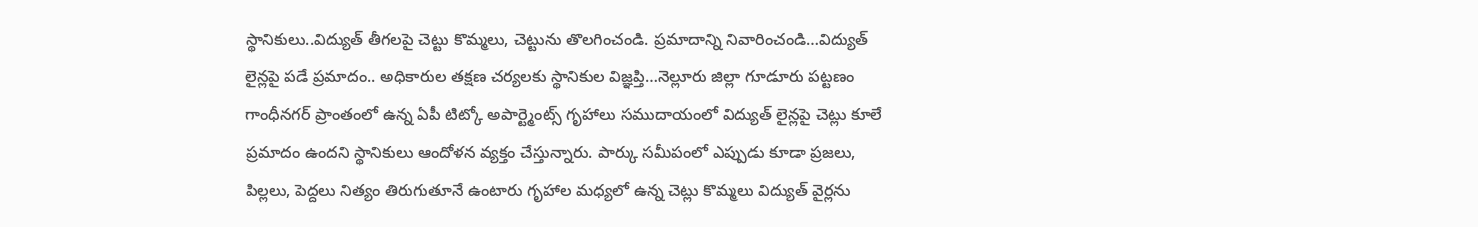స్థానికులు..విద్యుత్ తీగలపై చెట్టు కొమ్మలు, చెట్టును తొలగించండి. ప్రమాదాన్ని నివారించండి…విద్యుత్ లైన్లపై పడే ప్రమాదం.. అధికారుల తక్షణ చర్యలకు స్థానికుల విజ్ఞప్తి…నెల్లూరు జిల్లా గూడూరు పట్టణం గాంధీనగర్ ప్రాంతంలో ఉన్న ఏపీ టిట్కో అపార్ట్మెంట్స్ గృహాలు సముదాయంలో విద్యుత్ లైన్లపై చెట్లు కూలే ప్రమాదం ఉందని స్థానికులు ఆందోళన వ్యక్తం చేస్తున్నారు. పార్కు సమీపంలో ఎప్పుడు కూడా ప్రజలు, పిల్లలు, పెద్దలు నిత్యం తిరుగుతూనే ఉంటారు గృహాల మధ్యలో ఉన్న చెట్లు కొమ్మలు విద్యుత్ వైర్లను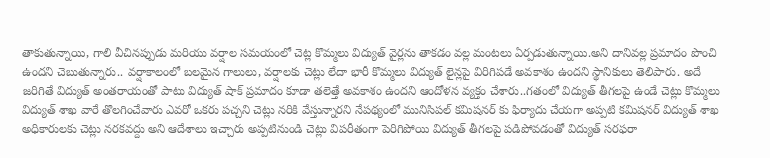తాకుతున్నాయి, గాలి వీచినప్పుడు మరియు వర్షాల సమయంలో చెట్ల కొమ్మలు విద్యుత్ వైర్లను తాకడం వల్ల మంటలు ఏర్పడుతున్నాయి.అని దానివల్ల ప్రమాదం పొంచి ఉందని చెబుతున్నారు.. వర్షాకాలంలో బలమైన గాలులు, వర్షాలకు చెట్లు లేదా భారీ కొమ్మలు విద్యుత్ లైన్లపై విరిగిపడే అవకాశం ఉందని స్థానికులు తెలిపారు. అదే జరిగితే విద్యుత్ అంతరాయంతో పాటు విద్యుత్ షాక్ ప్రమాదం కూడా తలెత్తే అవకాశం ఉందని ఆందోళన వ్యక్తం చేశారు..గతంలో విద్యుత్ తీగలపై ఉండే చెట్లు కొమ్మలు విద్యుత్ శాఖ వారే తొలగించేవారు ఎవరో ఒకరు పచ్చని చెట్లు నరికి వేస్తున్నారని నేపథ్యంలో మునిసిపల్ కమిషనర్ కు ఫిర్యాదు చేయగా అప్పటి కమిషనర్ విద్యుత్ శాఖ అధికారులకు చెట్లు నరకవద్దు అని ఆదేశాలు ఇచ్చారు అప్పటినుండి చెట్లు విపరీతంగా పెరిగిపోయి విద్యుత్ తీగలపై పడిపోవడంతో విద్యుత్ సరఫరా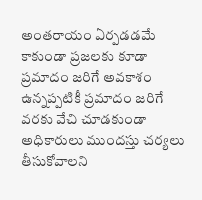అంతరాయం ఏర్పడడమే కాకుండా ప్రజలకు కూడా ప్రమాదం జరిగే అవకాశం ఉన్నప్పటికీ ప్రమాదం జరిగే వరకు వేచి చూడకుండా అధికారులు ముందస్తు చర్యలు తీసుకోవాలని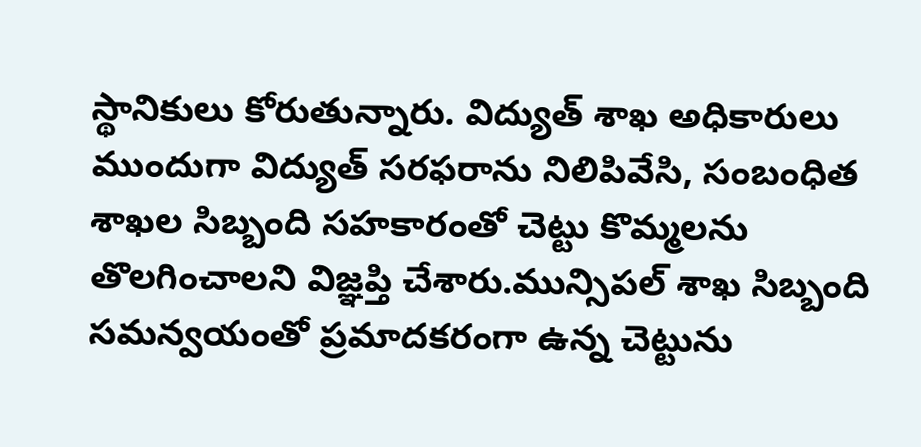స్థానికులు కోరుతున్నారు. విద్యుత్ శాఖ అధికారులు ముందుగా విద్యుత్ సరఫరాను నిలిపివేసి, సంబంధిత శాఖల సిబ్బంది సహకారంతో చెట్టు కొమ్మలను తొలగించాలని విజ్ఞప్తి చేశారు.మున్సిపల్ శాఖ సిబ్బంది సమన్వయంతో ప్రమాదకరంగా ఉన్న చెట్టును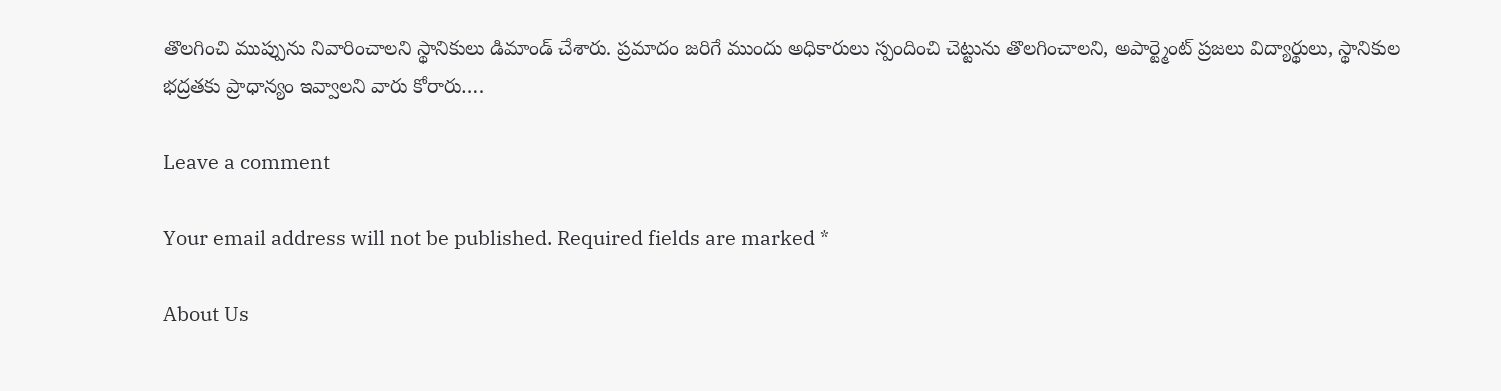తొలగించి ముప్పును నివారించాలని స్థానికులు డిమాండ్ చేశారు. ప్రమాదం జరిగే ముందు అధికారులు స్పందించి చెట్టును తొలగించాలని, అపార్ట్మెంట్ ప్రజలు విద్యార్థులు, స్థానికుల భద్రతకు ప్రాధాన్యం ఇవ్వాలని వారు కోరారు….

Leave a comment

Your email address will not be published. Required fields are marked *

About Us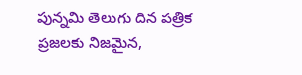పున్నమి తెలుగు దిన పత్రిక ప్రజలకు నిజమైన,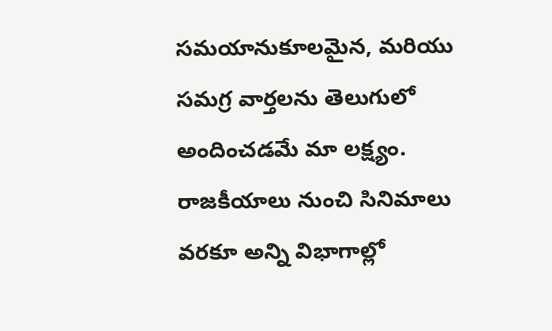సమయానుకూలమైన, మరియు సమగ్ర వార్తలను తెలుగులో అందించడమే మా లక్ష్యం.
రాజకీయాలు నుంచి సినిమాలు వరకూ అన్ని విభాగాల్లో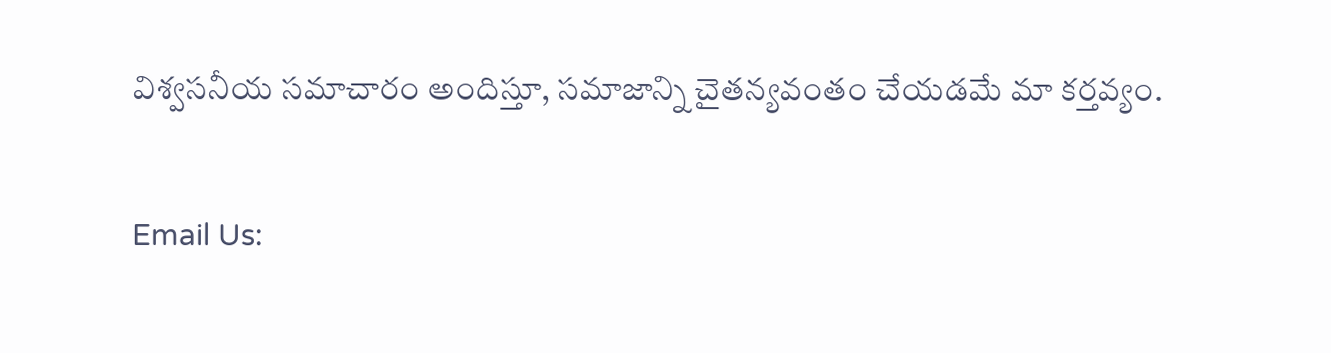విశ్వసనీయ సమాచారం అందిస్తూ, సమాజాన్ని చైతన్యవంతం చేయడమే మా కర్తవ్యం.

Email Us: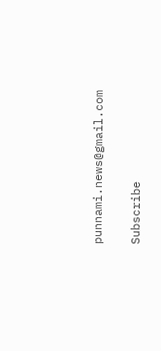punnami.news@gmail.com

Subscribe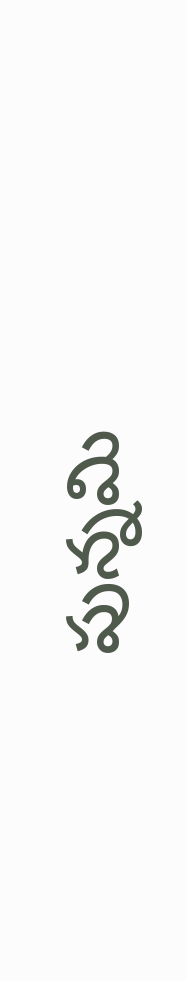పున్నమి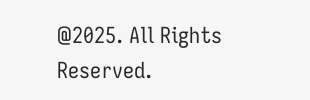@2025. All Rights Reserved.